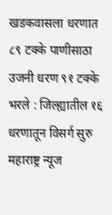खडकवासला धरणात ८९ टक्के पाणीसाठा
उजनी धरण ९१ टक्के भरले : जिल्ह्यातील १६ धरणातून विसर्ग सुरु
महाराष्ट्र न्यूज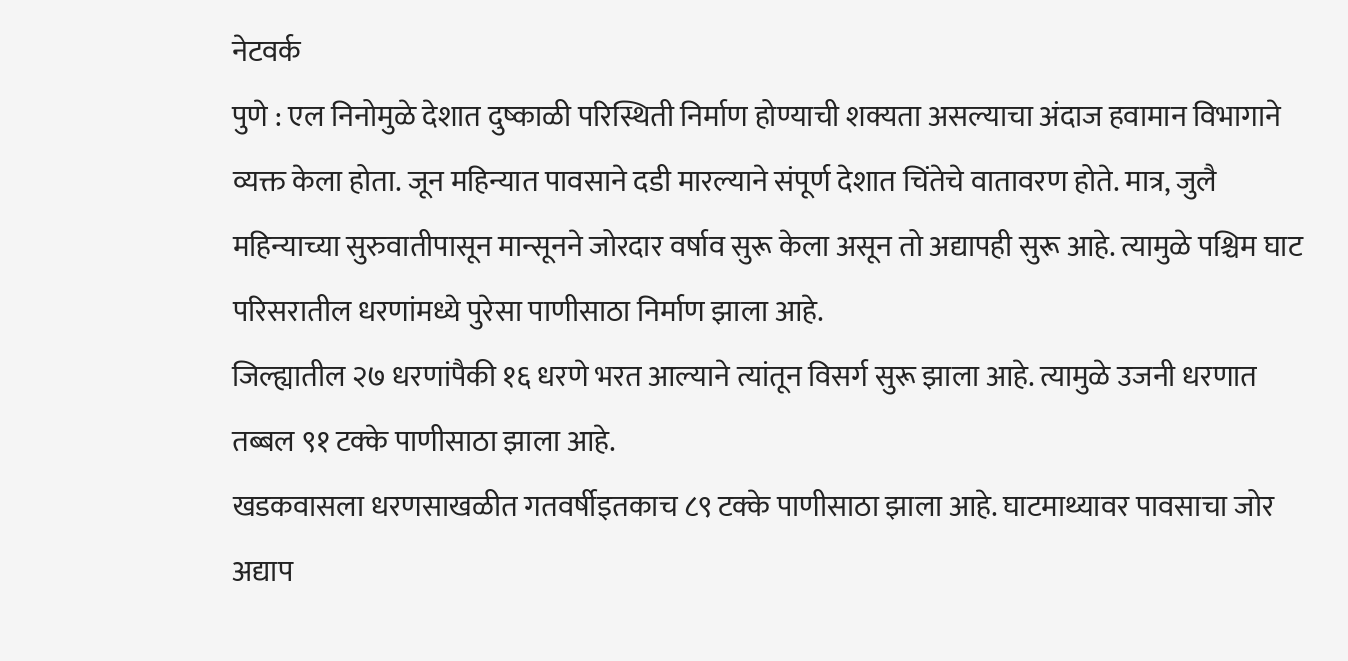नेटवर्क
पुणे : एल निनोमुळे देशात दुष्काळी परिस्थिती निर्माण होण्याची शक्यता असल्याचा अंदाज हवामान विभागाने व्यक्त केला होता. जून महिन्यात पावसाने दडी मारल्याने संपूर्ण देशात चिंतेचे वातावरण होते. मात्र, जुलै महिन्याच्या सुरुवातीपासून मान्सूनने जोरदार वर्षाव सुरू केला असून तो अद्यापही सुरू आहे. त्यामुळे पश्चिम घाट परिसरातील धरणांमध्ये पुरेसा पाणीसाठा निर्माण झाला आहे.
जिल्ह्यातील २७ धरणांपैकी १६ धरणे भरत आल्याने त्यांतून विसर्ग सुरू झाला आहे. त्यामुळे उजनी धरणात तब्बल ९१ टक्के पाणीसाठा झाला आहे.
खडकवासला धरणसाखळीत गतवर्षीइतकाच ८९ टक्के पाणीसाठा झाला आहे. घाटमाथ्यावर पावसाचा जोर अद्याप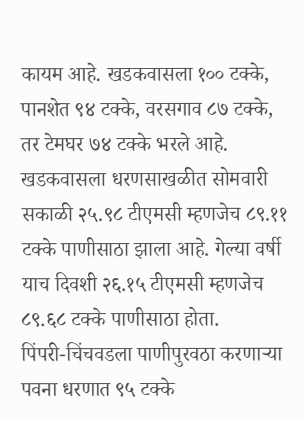कायम आहे. खडकवासला १०० टक्के, पानशेत ९४ टक्के, वरसगाव ८७ टक्के, तर टेमघर ७४ टक्के भरले आहे.
खडकवासला धरणसाखळीत सोमवारी सकाळी २५.९८ टीएमसी म्हणजेच ८९.११ टक्के पाणीसाठा झाला आहे. गेल्या वर्षी याच दिवशी २६.१५ टीएमसी म्हणजेच ८९.६८ टक्के पाणीसाठा होता.
पिंपरी-चिंचवडला पाणीपुरवठा करणाऱ्या पवना धरणात ९५ टक्के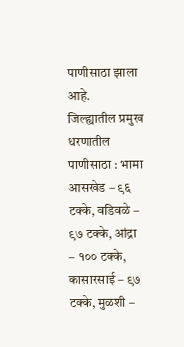पाणीसाठा झाला आहे.
जिल्ह्यातील प्रमुख धरणातील पाणीसाठा : भामा आसखेड – ९६ टक्के, वडिवळे – ९७ टक्के, आंद्रा – १०० टक्के, कासारसाई – ९७ टक्के, मुळशी –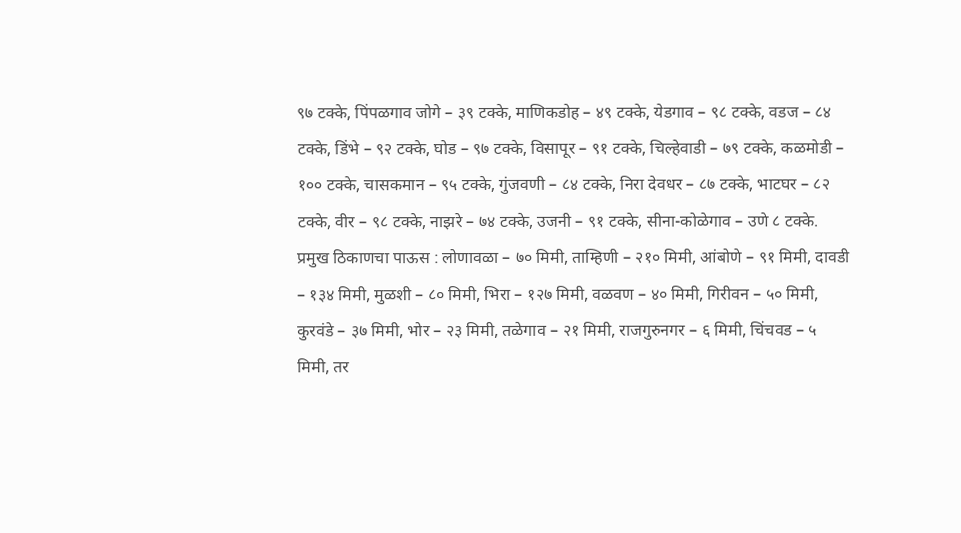९७ टक्के, पिंपळगाव जोगे – ३९ टक्के, माणिकडोह – ४९ टक्के, येडगाव – ९८ टक्के, वडज – ८४ टक्के, डिंभे – ९२ टक्के, घोड – ९७ टक्के, विसापूर – ९१ टक्के, चिल्हेवाडी – ७९ टक्के, कळमोडी – १०० टक्के, चासकमान – ९५ टक्के, गुंजवणी – ८४ टक्के, निरा देवधर – ८७ टक्के, भाटघर – ८२ टक्के, वीर – ९८ टक्के, नाझरे – ७४ टक्के, उजनी – ९१ टक्के, सीना-कोळेगाव – उणे ८ टक्के.
प्रमुख ठिकाणचा पाऊस : लोणावळा – ७० मिमी, ताम्हिणी – २१० मिमी, आंबोणे – ९१ मिमी, दावडी – १३४ मिमी, मुळशी – ८० मिमी, भिरा – १२७ मिमी, वळवण – ४० मिमी, गिरीवन – ५० मिमी, कुरवंडे – ३७ मिमी, भोर – २३ मिमी, तळेगाव – २१ मिमी, राजगुरुनगर – ६ मिमी, चिंचवड – ५ मिमी, तर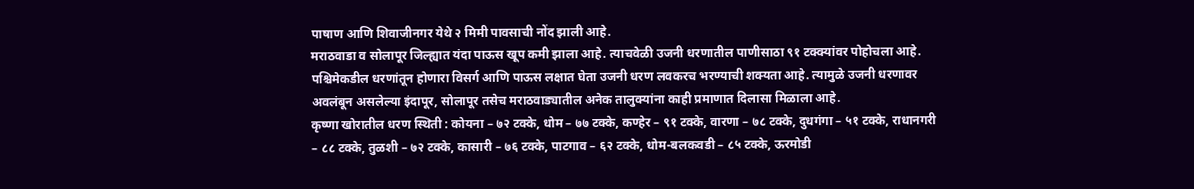पाषाण आणि शिवाजीनगर येथे २ मिमी पावसाची नोंद झाली आहे.
मराठवाडा व सोलापूर जिल्ह्यात यंदा पाऊस खूप कमी झाला आहे. त्याचवेळी उजनी धरणातील पाणीसाठा ९१ टक्क्यांवर पोहोचला आहे. पश्चिमेकडील धरणांतून होणारा विसर्ग आणि पाऊस लक्षात घेता उजनी धरण लवकरच भरण्याची शक्यता आहे. त्यामुळे उजनी धरणावर अवलंबून असलेल्या इंदापूर, सोलापूर तसेच मराठवाड्यातील अनेक तालुक्यांना काही प्रमाणात दिलासा मिळाला आहे.
कृष्णा खोरातील धरण स्थिती : कोयना – ७२ टक्के, धोम – ७७ टक्के, कण्हेर – ९१ टक्के, वारणा – ७८ टक्के, दुधगंगा – ५१ टक्के, राधानगरी – ८८ टक्के, तुळशी – ७२ टक्के, कासारी – ७६ टक्के, पाटगाव – ६२ टक्के, धोम-बलकवडी – ८५ टक्के, ऊरमोडी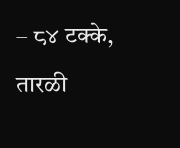– ८४ टक्के, तारळी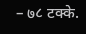– ७८ टक्के.